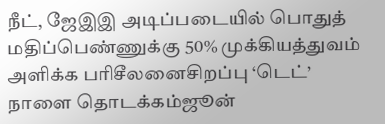நீட், ஜேஇஇ அடிப்படையில் பொதுத் மதிப்பெண்ணுக்கு 50% முக்கியத்துவம் அளிக்க பரிசீலனைசிறப்பு ‘டெட்’ நாளை தொடக்கம்ஜூன்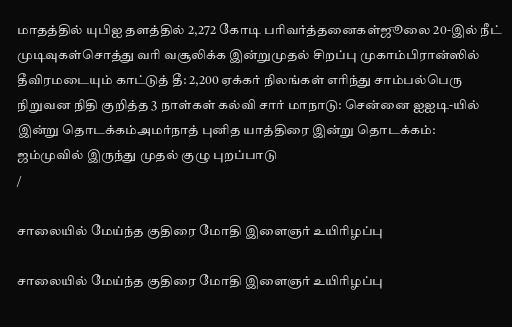மாதத்தில் யுபிஐ தளத்தில் 2,272 கோடி பரிவர்த்தனைகள்ஜூலை 20-இல் நீட் முடிவுகள்சொத்து வரி வசூலிக்க இன்றுமுதல் சிறப்பு முகாம்பிரான்ஸில் தீவிரமடையும் காட்டுத் தீ: 2,200 ஏக்கர் நிலங்கள் எரிந்து சாம்பல்பெரு நிறுவன நிதி குறித்த 3 நாள்கள் கல்வி சார் மாநாடு: சென்னை ஐஐடி-யில் இன்று தொடக்கம்அமர்நாத் புனித யாத்திரை இன்று தொடக்கம்: ஜம்முவில் இருந்து முதல் குழு புறப்பாடு
/

சாலையில் மேய்ந்த குதிரை மோதி இளைஞர் உயிரிழப்பு

சாலையில் மேய்ந்த குதிரை மோதி இளைஞர் உயிரிழப்பு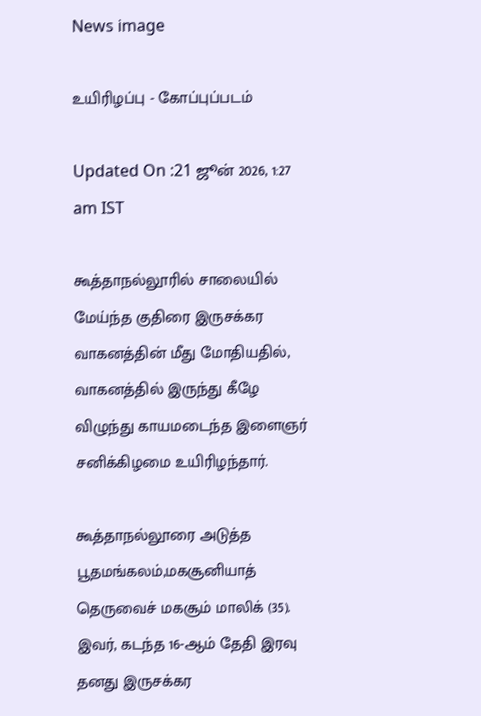News image

உயிரிழப்பு - கோப்புப்படம்

Updated On :21 ஜூன் 2026, 1:27 am IST

கூத்தாநல்லூரில் சாலையில் மேய்ந்த குதிரை இருசக்கர வாகனத்தின் மீது மோதியதில், வாகனத்தில் இருந்து கீழே விழுந்து காயமடைந்த இளைஞர் சனிக்கிழமை உயிரிழந்தார்.

கூத்தாநல்லூரை அடுத்த பூதமங்கலம்,மகசூனியாத் தெருவைச் மகசூம் மாலிக் (35). இவர், கடந்த 16-ஆம் தேதி இரவு தனது இருசக்கர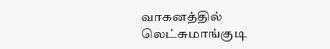வாகனத்தில் லெட்சுமாங்குடி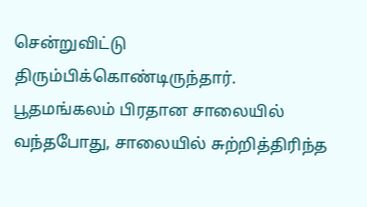சென்றுவிட்டு திரும்பிக்கொண்டிருந்தார். பூதமங்கலம் பிரதான சாலையில் வந்தபோது, சாலையில் சுற்றித்திரிந்த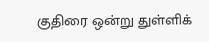குதிரை ஒன்று துள்ளிக்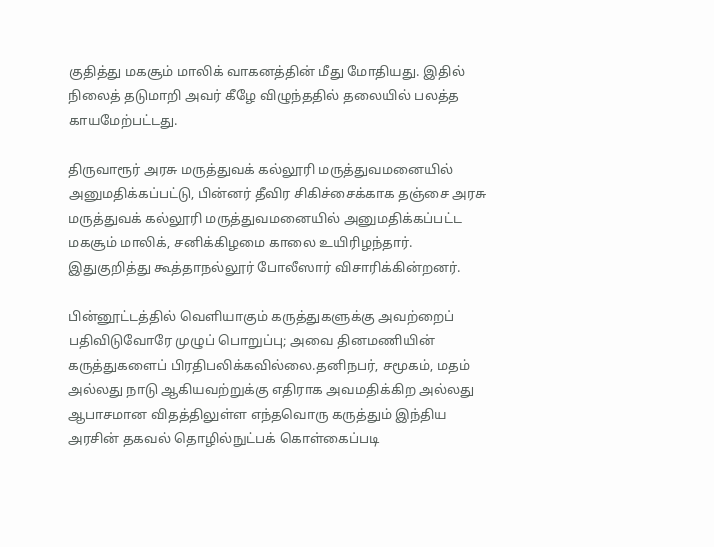குதித்து மகசூம் மாலிக் வாகனத்தின் மீது மோதியது. இதில் நிலைத் தடுமாறி அவர் கீழே விழுந்ததில் தலையில் பலத்த காயமேற்பட்டது.

திருவாரூர் அரசு மருத்துவக் கல்லூரி மருத்துவமனையில் அனுமதிக்கப்பட்டு, பின்னர் தீவிர சிகிச்சைக்காக தஞ்சை அரசு மருத்துவக் கல்லூரி மருத்துவமனையில் அனுமதிக்கப்பட்ட மகசூம் மாலிக், சனிக்கிழமை காலை உயிரிழந்தார். இதுகுறித்து கூத்தாநல்லூர் போலீஸார் விசாரிக்கின்றனர்.

பின்னூட்டத்தில் வெளியாகும் கருத்துகளுக்கு அவற்றைப் பதிவிடுவோரே முழுப் பொறுப்பு; அவை தினமணியின் கருத்துகளைப் பிரதிபலிக்கவில்லை.தனிநபர், சமூகம், மதம் அல்லது நாடு ஆகியவற்றுக்கு எதிராக அவமதிக்கிற அல்லது ஆபாசமான விதத்திலுள்ள எந்தவொரு கருத்தும் இந்திய அரசின் தகவல் தொழில்நுட்பக் கொள்கைப்படி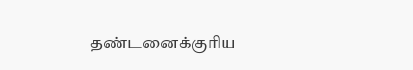தண்டனைக்குரிய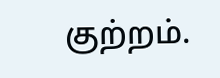குற்றம்.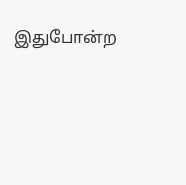இதுபோன்ற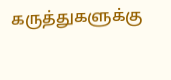கருத்துகளுக்கு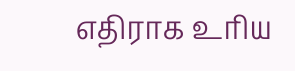எதிராக உரிய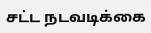சட்ட நடவடிக்கை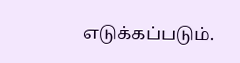எடுக்கப்படும்.